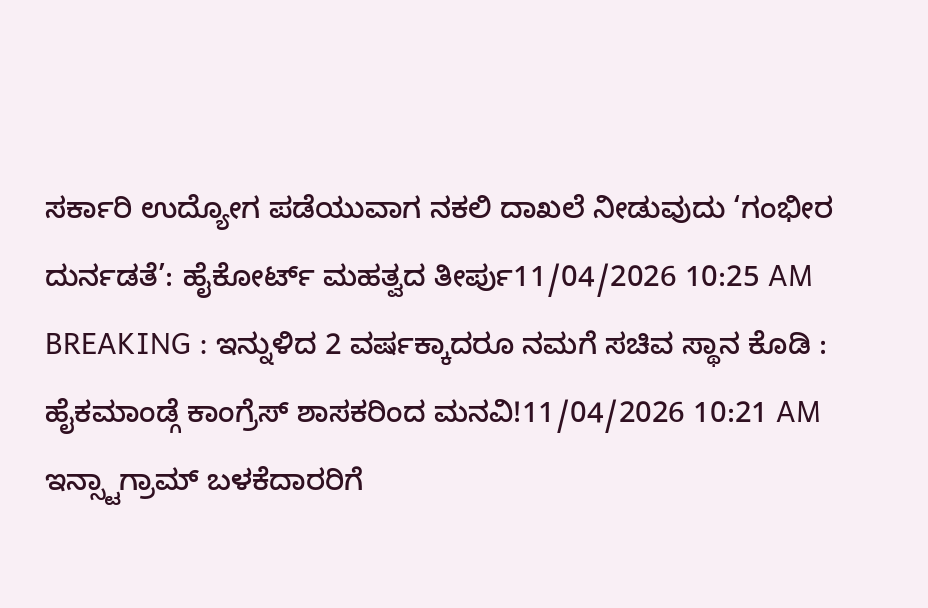ಸರ್ಕಾರಿ ಉದ್ಯೋಗ ಪಡೆಯುವಾಗ ನಕಲಿ ದಾಖಲೆ ನೀಡುವುದು ‘ಗಂಭೀರ ದುರ್ನಡತೆ’: ಹೈಕೋರ್ಟ್ ಮಹತ್ವದ ತೀರ್ಪು11/04/2026 10:25 AM
BREAKING : ಇನ್ನುಳಿದ 2 ವರ್ಷಕ್ಕಾದರೂ ನಮಗೆ ಸಚಿವ ಸ್ಥಾನ ಕೊಡಿ : ಹೈಕಮಾಂಡ್ಗೆ ಕಾಂಗ್ರೆಸ್ ಶಾಸಕರಿಂದ ಮನವಿ!11/04/2026 10:21 AM
ಇನ್ಸ್ಟಾಗ್ರಾಮ್ ಬಳಕೆದಾರರಿಗೆ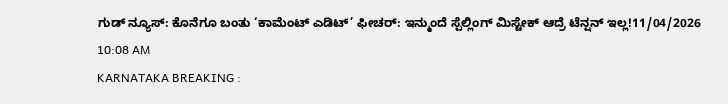ಗುಡ್ ನ್ಯೂಸ್: ಕೊನೆಗೂ ಬಂತು ‘ಕಾಮೆಂಟ್ ಎಡಿಟ್’ ಫೀಚರ್: ಇನ್ಮುಂದೆ ಸ್ಪೆಲ್ಲಿಂಗ್ ಮಿಸ್ಟೇಕ್ ಆದ್ರೆ ಟೆನ್ಷನ್ ಇಲ್ಲ!11/04/2026 10:08 AM
KARNATAKA BREAKING :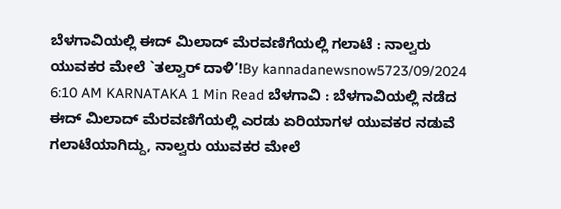ಬೆಳಗಾವಿಯಲ್ಲಿ ಈದ್ ಮಿಲಾದ್ ಮೆರವಣಿಗೆಯಲ್ಲಿ ಗಲಾಟೆ : ನಾಲ್ವರು ಯುವಕರ ಮೇಲೆ `ತಲ್ವಾರ್ ದಾಳಿ’!By kannadanewsnow5723/09/2024 6:10 AM KARNATAKA 1 Min Read ಬೆಳಗಾವಿ : ಬೆಳಗಾವಿಯಲ್ಲಿ ನಡೆದ ಈದ್ ಮಿಲಾದ್ ಮೆರವಣಿಗೆಯಲ್ಲಿ ಎರಡು ಏರಿಯಾಗಳ ಯುವಕರ ನಡುವೆ ಗಲಾಟೆಯಾಗಿದ್ದು, ನಾಲ್ವರು ಯುವಕರ ಮೇಲೆ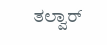ತಲ್ವಾರ್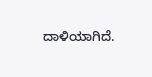ದಾಳಿಯಾಗಿದೆ.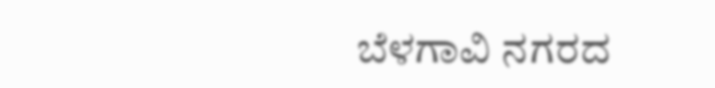ಬೆಳಗಾವಿ ನಗರದ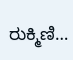ರುಕ್ಮಿಣಿ…